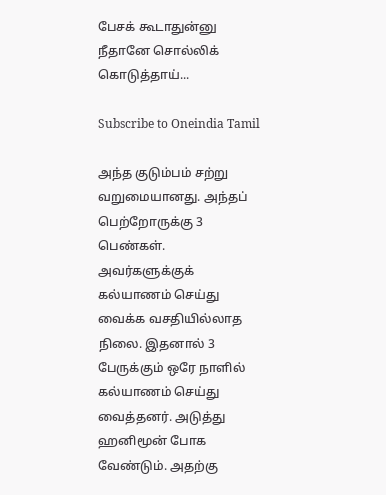பேசக் கூடாதுன்னு நீதானே சொல்லிக் கொடுத்தாய்...

Subscribe to Oneindia Tamil

அந்த குடும்பம் சற்று வறுமையானது. அந்தப் பெற்றோருக்கு 3 பெண்கள். அவர்களுக்குக் கல்யாணம் செய்து வைக்க வசதியில்லாத நிலை. இதனால் 3 பேருக்கும் ஒரே நாளில் கல்யாணம் செய்து வைத்தனர். அடுத்து ஹனிமூன் போக வேண்டும். அதற்கு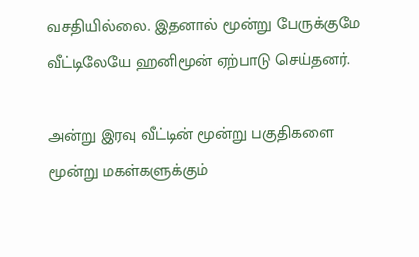வசதியில்லை. இதனால் மூன்று பேருக்குமே வீட்டிலேயே ஹனிமூன் ஏற்பாடு செய்தனர்.

அன்று இரவு வீட்டின் மூன்று பகுதிகளை மூன்று மகள்களுக்கும்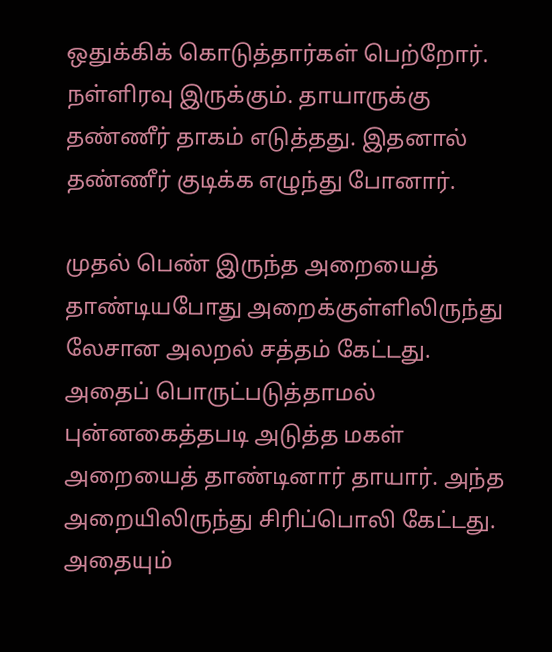ஒதுக்கிக் கொடுத்தார்கள் பெற்றோர். நள்ளிரவு இருக்கும். தாயாருக்கு தண்ணீர் தாகம் எடுத்தது. இதனால் தண்ணீர் குடிக்க எழுந்து போனார்.

முதல் பெண் இருந்த அறையைத் தாண்டியபோது அறைக்குள்ளிலிருந்து லேசான அலறல் சத்தம் கேட்டது. அதைப் பொருட்படுத்தாமல் புன்னகைத்தபடி அடுத்த மகள் அறையைத் தாண்டினார் தாயார். அந்த அறையிலிருந்து சிரிப்பொலி கேட்டது. அதையும்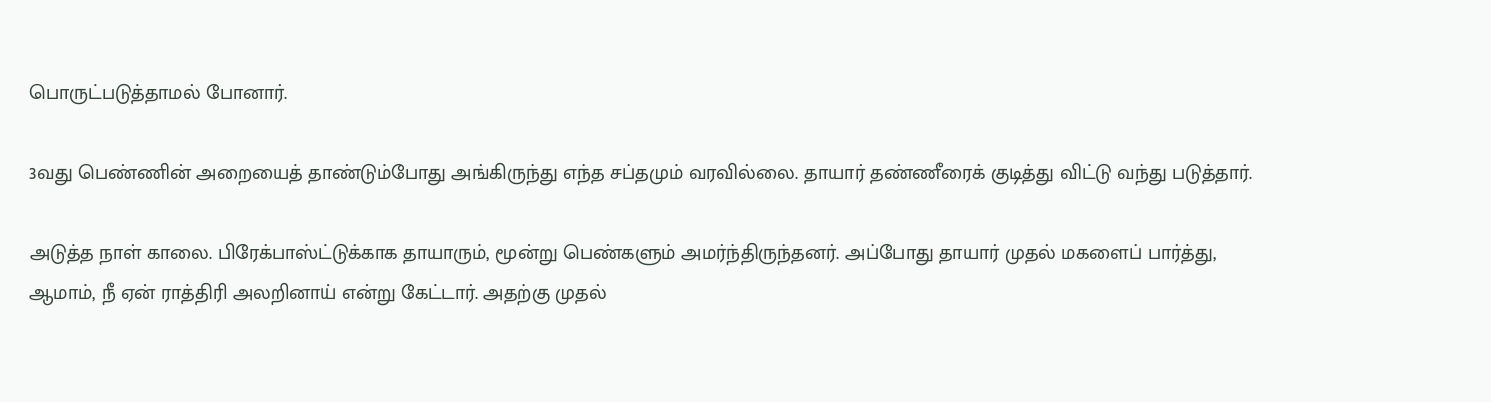பொருட்படுத்தாமல் போனார்.

3வது பெண்ணின் அறையைத் தாண்டும்போது அங்கிருந்து எந்த சப்தமும் வரவில்லை. தாயார் தண்ணீரைக் குடித்து விட்டு வந்து படுத்தார்.

அடுத்த நாள் காலை. பிரேக்பாஸ்ட்டுக்காக தாயாரும், மூன்று பெண்களும் அமர்ந்திருந்தனர். அப்போது தாயார் முதல் மகளைப் பார்த்து, ஆமாம், நீ ஏன் ராத்திரி அலறினாய் என்று கேட்டார். அதற்கு முதல்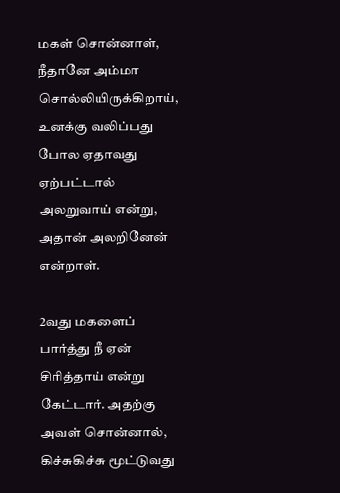மகள் சொன்னாள், நீதானே அம்மா சொல்லியிருக்கிறாய், உனக்கு வலிப்பது போல ஏதாவது ஏற்பட்டால் அலறுவாய் என்று, அதான் அலறினேன் என்றாள்.

2வது மகளைப் பார்த்து நீ ஏன் சிரித்தாய் என்று கேட்டார். அதற்கு அவள் சொன்னால், கிச்சுகிச்சு மூட்டுவது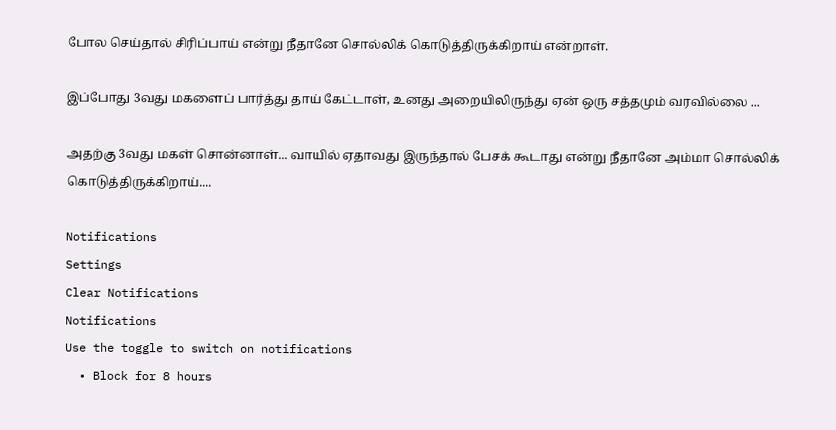போல செய்தால் சிரிப்பாய் என்று நீதானே சொல்லிக் கொடுத்திருக்கிறாய் என்றாள்.

இப்போது 3வது மகளைப் பார்த்து தாய் கேட்டாள், உனது அறையிலிருந்து ஏன் ஒரு சத்தமும் வரவில்லை ...

அதற்கு 3வது மகள் சொன்னாள்... வாயில் ஏதாவது இருந்தால் பேசக் கூடாது என்று நீதானே அம்மா சொல்லிக் கொடுத்திருக்கிறாய்....

Notifications
Settings
Clear Notifications
Notifications
Use the toggle to switch on notifications
  • Block for 8 hours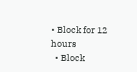• Block for 12 hours
  • Block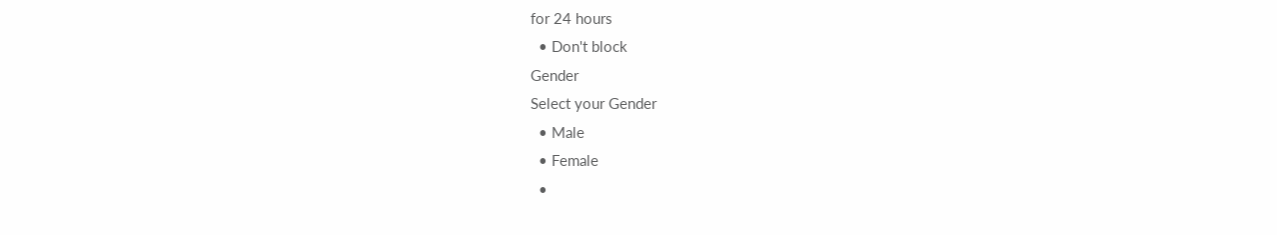for 24 hours
  • Don't block
Gender
Select your Gender
  • Male
  • Female
  •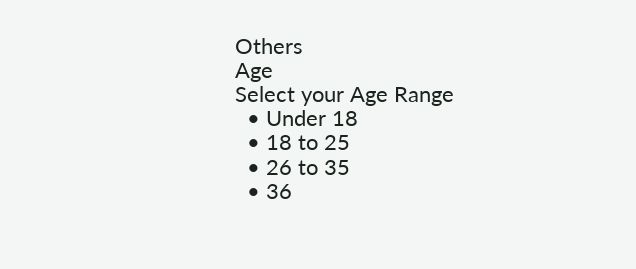Others
Age
Select your Age Range
  • Under 18
  • 18 to 25
  • 26 to 35
  • 36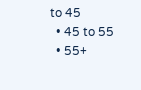to 45
  • 45 to 55
  • 55+